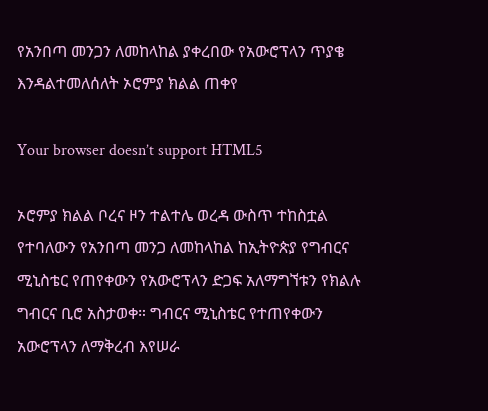የአንበጣ መንጋን ለመከላከል ያቀረበው የአውሮፕላን ጥያቄ እንዳልተመለሰለት ኦሮምያ ክልል ጠቀየ

Your browser doesn’t support HTML5

ኦሮምያ ክልል ቦረና ዞን ተልተሌ ወረዳ ውስጥ ተከስቷል የተባለውን የአንበጣ መንጋ ለመከላከል ከኢትዮጵያ የግብርና ሚኒስቴር የጠየቀውን የአውሮፕላን ድጋፍ አለማግኘቱን የክልሉ ግብርና ቢሮ አስታወቀ። ግብርና ሚኒስቴር የተጠየቀውን አውሮፕላን ለማቅረብ እየሠራ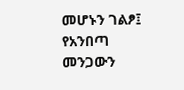መሆኑን ገልፆ፤ የአንበጣ መንጋውን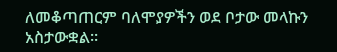ለመቆጣጠርም ባለሞያዎችን ወደ ቦታው መላኩን አስታውቋል።